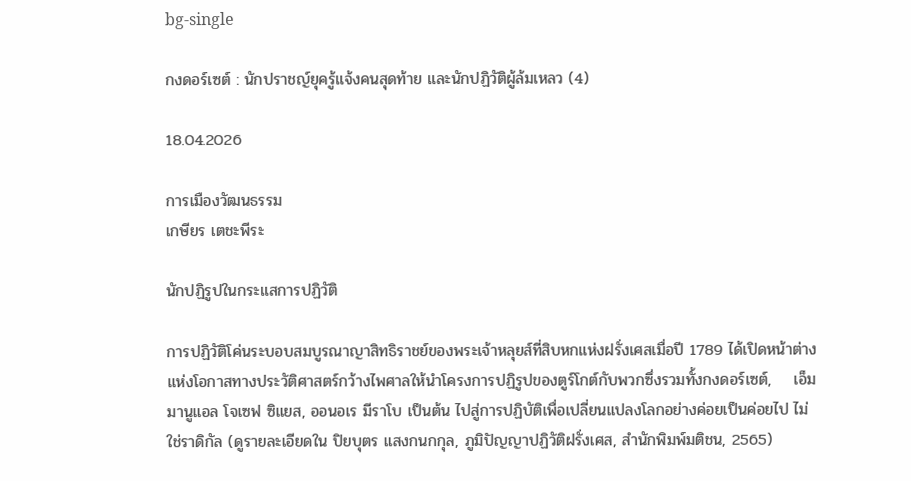bg-single

กงดอร์เซต์ : นักปราชญ์ยุครู้แจ้งคนสุดท้าย และนักปฏิวัติผู้ล้มเหลว (4)

18.04.2026

การเมืองวัฒนธรรม
เกษียร เตชะพีระ

นักปฏิรูปในกระแสการปฏิวัติ

การปฏิวัติโค่นระบอบสมบูรณาญาสิทธิราชย์ของพระเจ้าหลุยส์ที่สิบหกแห่งฝรั่งเศสเมื่อปี 1789 ได้เปิดหน้าต่างแห่งโอกาสทางประวัติศาสตร์กว้างไพศาลให้นำโครงการปฏิรูปของตูร์โกต์กับพวกซึ่งรวมทั้งกงดอร์เซต์,    เอ็มมานูแอล โจเซฟ ซิแยส, ออนอเร มีราโบ เป็นต้น ไปสู่การปฏิบัติเพื่อเปลี่ยนแปลงโลกอย่างค่อยเป็นค่อยไป ไม่ใช่ราดิกัล (ดูรายละเอียดใน ปิยบุตร แสงกนกกุล, ภูมิปัญญาปฏิวัติฝรั่งเศส, สำนักพิมพ์มติชน, 2565)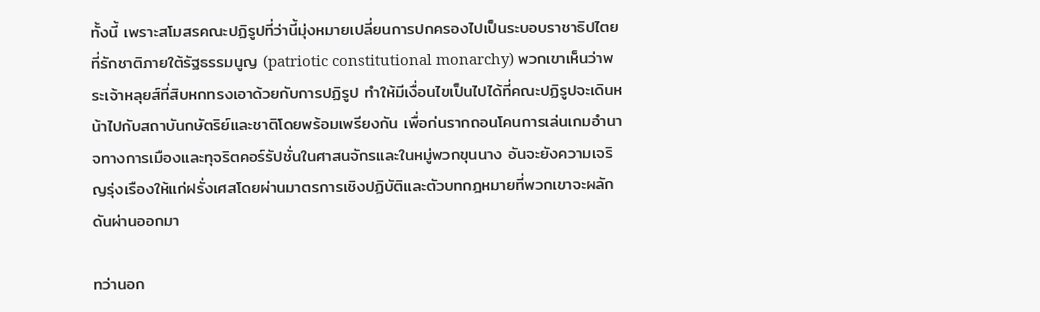ทั้งนี้ เพราะสโมสรคณะปฏิรูปที่ว่านี้มุ่งหมายเปลี่ยนการปกครองไปเป็นระบอบราชาธิปไตยที่รักชาติภายใต้รัฐธรรมนูญ (patriotic constitutional monarchy) พวกเขาเห็นว่าพระเจ้าหลุยส์ที่สิบหกทรงเอาด้วยกับการปฏิรูป ทำให้มีเงื่อนไขเป็นไปได้ที่คณะปฏิรูปจะเดินหน้าไปกับสถาบันกษัตริย์และชาติโดยพร้อมเพรียงกัน เพื่อก่นรากถอนโคนการเล่นเกมอำนาจทางการเมืองและทุจริตคอร์รัปชั่นในศาสนจักรและในหมู่พวกขุนนาง อันจะยังความเจริญรุ่งเรืองให้แก่ฝรั่งเศสโดยผ่านมาตรการเชิงปฏิบัติและตัวบทกฎหมายที่พวกเขาจะผลักดันผ่านออกมา

ทว่านอก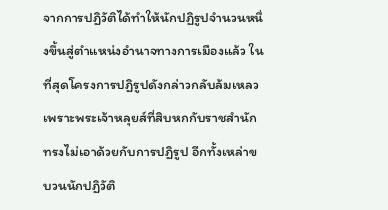จากการปฏิวัติได้ทำให้นักปฏิรูปจำนวนหนึ่งขึ้นสู่ตำแหน่งอำนาจทางการเมืองแล้ว ในที่สุดโครงการปฏิรูปดังกล่าวกลับล้มเหลว เพราะพระเจ้าหลุยส์ที่สิบหกกับราชสำนักทรงไม่เอาด้วยกับการปฏิรูป อีกทั้งเหล่าขบวนนักปฏิวัติ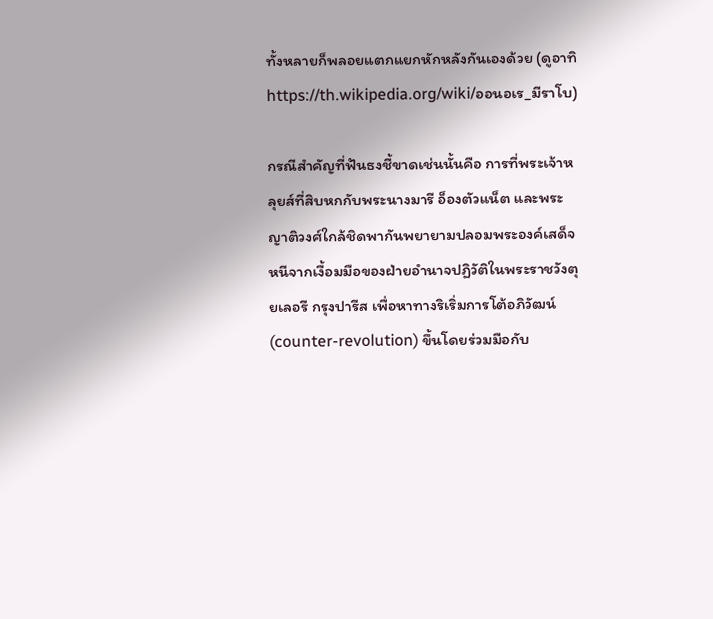ทั้งหลายก็พลอยแตกแยกหักหลังกันเองด้วย (ดูอาทิ https://th.wikipedia.org/wiki/ออนอเร_มีราโบ)

กรณีสำคัญที่ฟันธงชี้ขาดเช่นนั้นคือ การที่พระเจ้าหลุยส์ที่สิบหกกับพระนางมารี อ็องตัวแน็ต และพระญาติวงศ์ใกล้ชิดพากันพยายามปลอมพระองค์เสด็จหนีจากเงื้อมมือของฝ่ายอำนาจปฏิวัติในพระราชวังตุยเลอรี กรุงปารีส เพื่อหาทางริเริ่มการโต้อภิวัฒน์ (counter-revolution) ขึ้นโดยร่วมมือกับ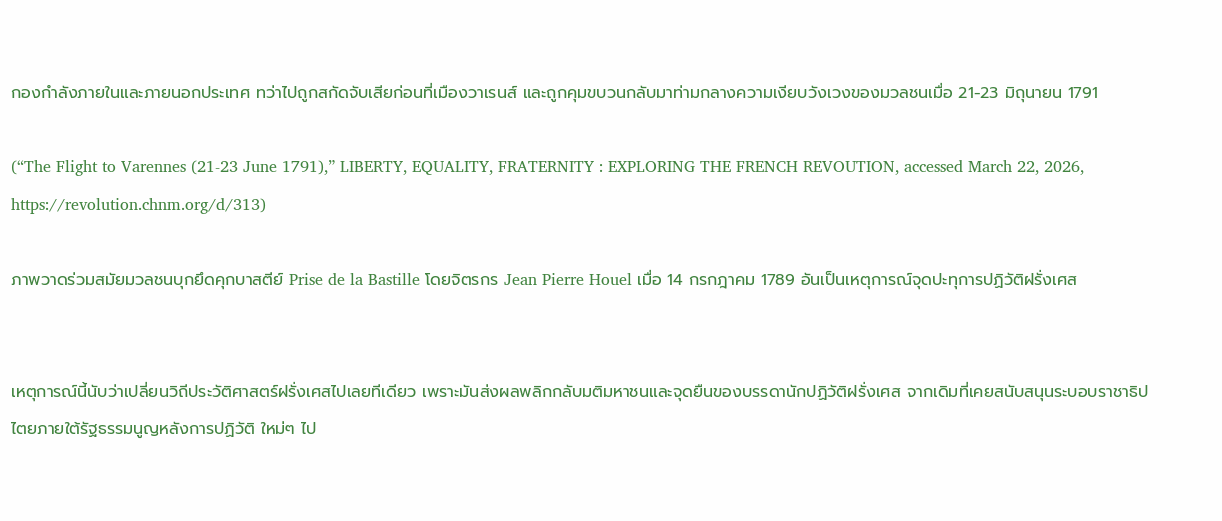กองกำลังภายในและภายนอกประเทศ ทว่าไปถูกสกัดจับเสียก่อนที่เมืองวาเรนส์ และถูกคุมขบวนกลับมาท่ามกลางความเงียบวังเวงของมวลชนเมื่อ 21-23 มิถุนายน 1791

(“The Flight to Varennes (21-23 June 1791),” LIBERTY, EQUALITY, FRATERNITY : EXPLORING THE FRENCH REVOUTION, accessed March 22, 2026, https://revolution.chnm.org/d/313)

ภาพวาดร่วมสมัยมวลชนบุกยึดคุกบาสตีย์ Prise de la Bastille โดยจิตรกร Jean Pierre Houel เมื่อ 14 กรกฎาคม 1789 อันเป็นเหตุการณ์จุดปะทุการปฏิวัติฝรั่งเศส


เหตุการณ์นี้นับว่าเปลี่ยนวิถีประวัติศาสตร์ฝรั่งเศสไปเลยทีเดียว เพราะมันส่งผลพลิกกลับมติมหาชนและจุดยืนของบรรดานักปฏิวัติฝรั่งเศส จากเดิมที่เคยสนับสนุนระบอบราชาธิปไตยภายใต้รัฐธรรมนูญหลังการปฏิวัติ ใหม่ๆ ไป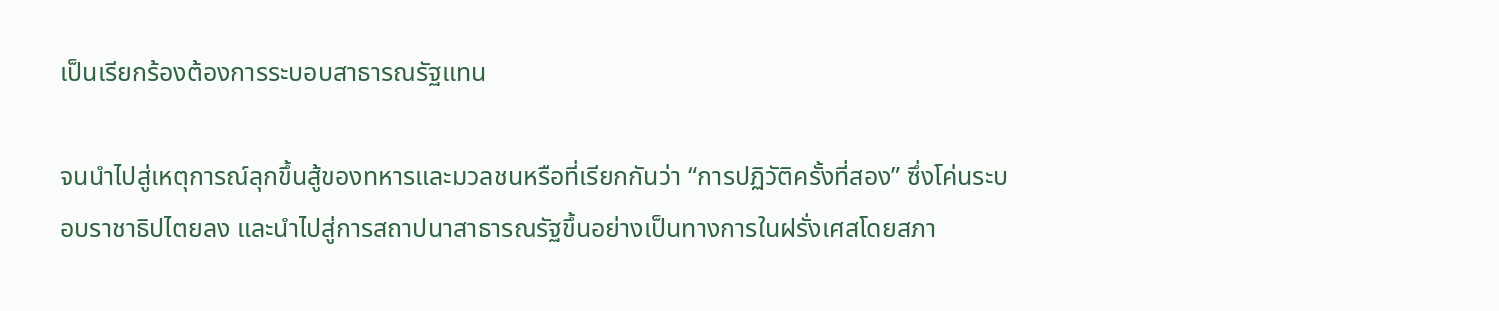เป็นเรียกร้องต้องการระบอบสาธารณรัฐแทน

จนนำไปสู่เหตุการณ์ลุกขึ้นสู้ของทหารและมวลชนหรือที่เรียกกันว่า “การปฏิวัติครั้งที่สอง” ซึ่งโค่นระบอบราชาธิปไตยลง และนำไปสู่การสถาปนาสาธารณรัฐขึ้นอย่างเป็นทางการในฝรั่งเศสโดยสภา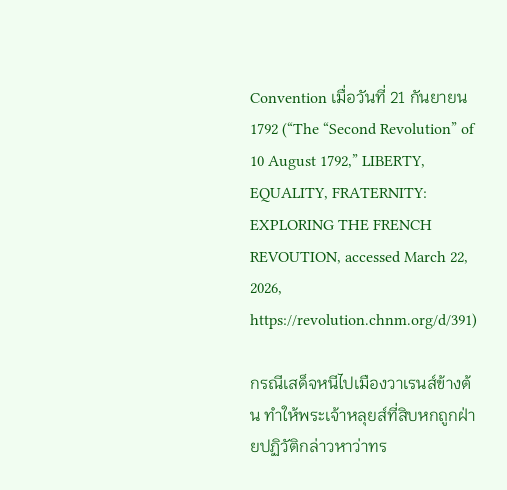Convention เมื่อวันที่ 21 กันยายน 1792 (“The “Second Revolution” of 10 August 1792,” LIBERTY, EQUALITY, FRATERNITY: EXPLORING THE FRENCH REVOUTION, accessed March 22, 2026, https://revolution.chnm.org/d/391)

กรณีเสด็จหนีไปเมืองวาเรนส์ข้างต้น ทำให้พระเจ้าหลุยส์ที่สิบหกถูกฝ่ายปฏิวัติกล่าวหาว่าทร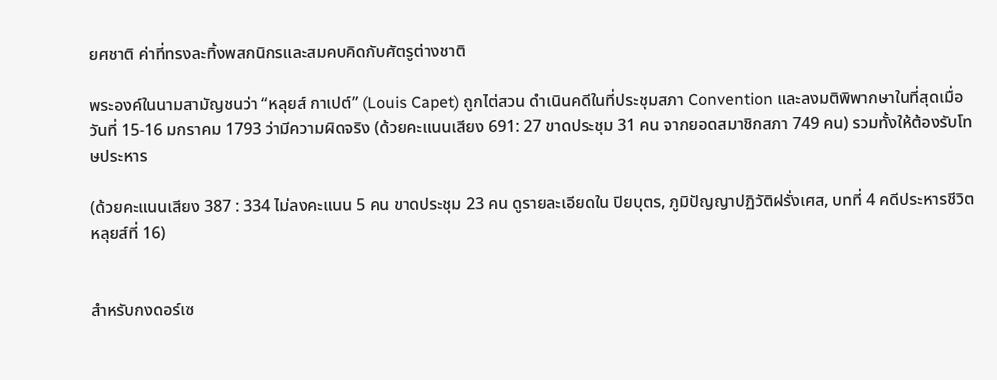ยศชาติ ค่าที่ทรงละทิ้งพสกนิกรและสมคบคิดกับศัตรูต่างชาติ

พระองค์ในนามสามัญชนว่า “หลุยส์ กาเปต์” (Louis Capet) ถูกไต่สวน ดำเนินคดีในที่ประชุมสภา Convention และลงมติพิพากษาในที่สุดเมื่อวันที่ 15-16 มกราคม 1793 ว่ามีความผิดจริง (ด้วยคะแนนเสียง 691: 27 ขาดประชุม 31 คน จากยอดสมาชิกสภา 749 คน) รวมทั้งให้ต้องรับโทษประหาร

(ด้วยคะแนนเสียง 387 : 334 ไม่ลงคะแนน 5 คน ขาดประชุม 23 คน ดูรายละเอียดใน ปิยบุตร, ภูมิปัญญาปฏิวัติฝรั่งเศส, บทที่ 4 คดีประหารชีวิตหลุยส์ที่ 16)


สําหรับกงดอร์เซ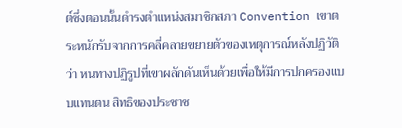ต์ซึ่งตอนนั้นดำรงตำแหน่งสมาชิกสภา Convention เขาตระหนักรับจากการคลี่คลายขยายตัวของเหตุการณ์หลังปฏิวัติว่า หนทางปฏิรูปที่เขาผลักดันเห็นด้วยเพื่อให้มีการปกครองแบบแทนตน สิทธิของประชาช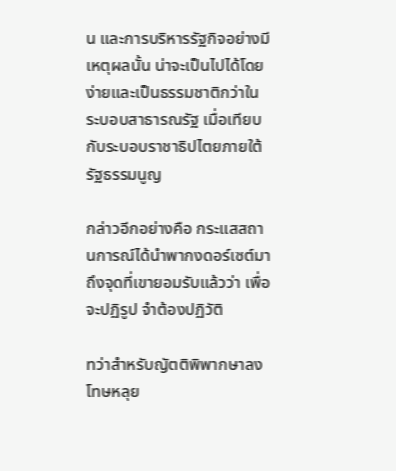น และการบริหารรัฐกิจอย่างมีเหตุผลนั้น น่าจะเป็นไปได้โดยง่ายและเป็นธรรมชาติกว่าในระบอบสาธารณรัฐ เมื่อเทียบกับระบอบราชาธิปไตยภายใต้รัฐธรรมนูญ

กล่าวอีกอย่างคือ กระแสสถานการณ์ได้นำพากงดอร์เซต์มาถึงจุดที่เขายอมรับแล้วว่า เพื่อจะปฏิรูป จำต้องปฏิวัติ

ทว่าสำหรับญัตติพิพากษาลงโทษหลุย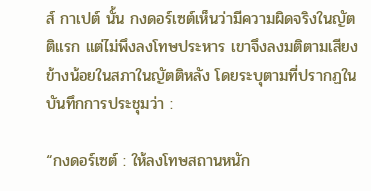ส์ กาเปต์ นั้น กงดอร์เซต์เห็นว่ามีความผิดจริงในญัตติแรก แต่ไม่พึงลงโทษประหาร เขาจึงลงมติตามเสียงข้างน้อยในสภาในญัตติหลัง โดยระบุตามที่ปรากฏในบันทึกการประชุมว่า :

“กงดอร์เซต์ : ให้ลงโทษสถานหนัก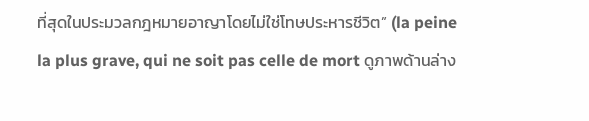ที่สุดในประมวลกฎหมายอาญาโดยไม่ใช่โทษประหารชีวิต” (la peine la plus grave, qui ne soit pas celle de mort ดูภาพด้านล่าง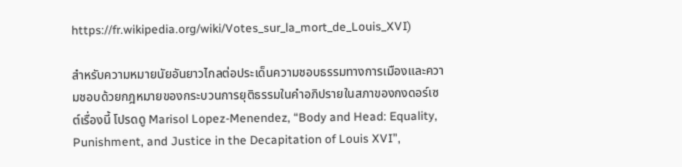https://fr.wikipedia.org/wiki/Votes_sur_la_mort_de_Louis_XVI)

สำหรับความหมายนัยอันยาวไกลต่อประเด็นความชอบธรรมทางการเมืองและความชอบด้วยกฎหมายของกระบวนการยุติธรรมในคำอภิปรายในสภาของกงดอร์เซต์เรื่องนี้ โปรดดู Marisol Lopez-Menendez, “Body and Head: Equality, Punishment, and Justice in the Decapitation of Louis XVI”,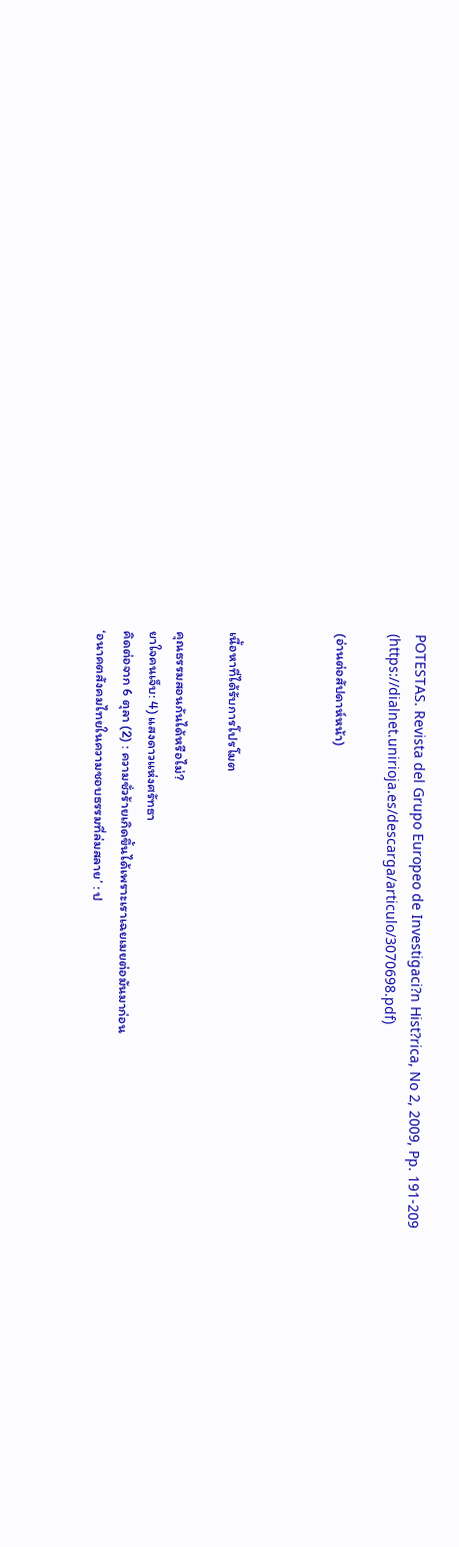POTESTAS. Revista del Grupo Europeo de Investigaci?n Hist?rica, No 2, 2009, Pp. 191-209 (https://dialnet.unirioja.es/descarga/articulo/3070698.pdf)

(อ่านต่อสัปดาห์หน้า)



เนื้อหาที่ได้รับการโปรโมต

คุณธรรมสอนกันได้หรือไม่?
ยาใจคนเจ็บ: 4) แสงดาวแห่งศรัทธา
คิดต่อจาก 6 ตุลา (2) : ความชั่วร้ายเกิดขึ้นได้เพราะเราเฉยเมยต่อมันมาก่อน
‘อนาคตสังคมไทยในความชอบธรรมที่ล่มสลาย’ : ป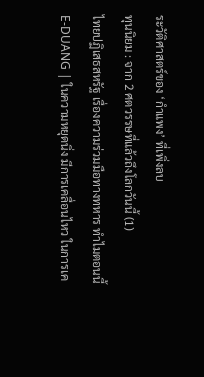ระวัติศาสตร์ของ ‘กำแพง’ ที่เพิ่งลบ
ทุนนิยม : จาก 2 ศตวรรษที่แล้วถึงโลกวันนี้ (1)
ไทยปฏิเสธสหรัฐ เรื่องความร่วมมือทางทหาร ทำไมตอนนี้
E-DUANG | ในความหยุดนิ่ง มีการเคลื่อนไหว ในการเค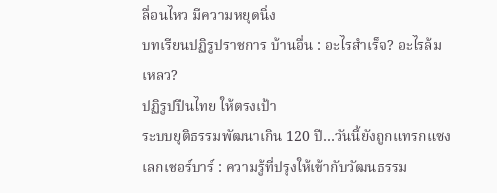ลื่อนไหว มีความหยุดนิ่ง
บทเรียนปฏิรูปราชการ บ้านอื่น : อะไรสำเร็จ? อะไรล้มเหลว?
ปฏิรูปปืนไทย ให้ตรงเป้า
ระบบยุติธรรมพัฒนาเกิน 120 ปี…วันนี้ยังถูกแทรกแซง
เลกเชอร์บาร์ : ความรู้ที่ปรุงให้เข้ากับวัฒนธรรม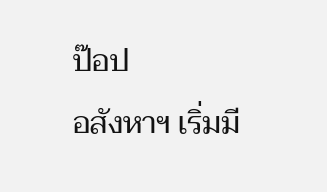ป๊อป
อสังหาฯ เริ่มมี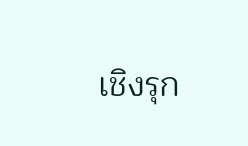เชิงรุก